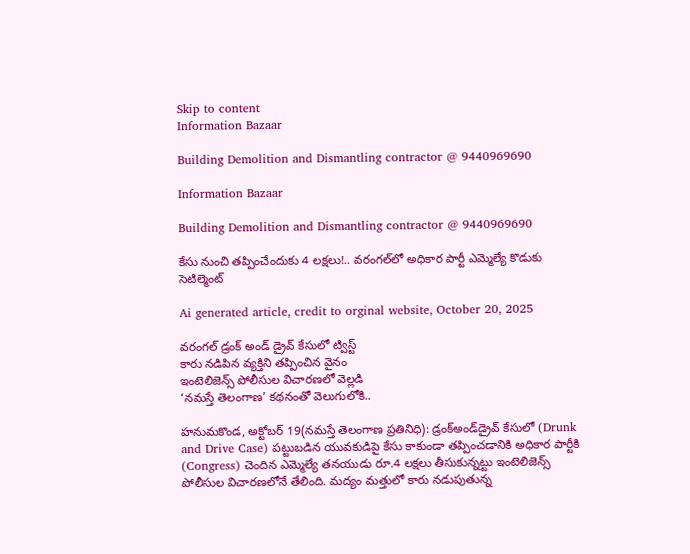Skip to content
Information Bazaar

Building Demolition and Dismantling contractor @ 9440969690

Information Bazaar

Building Demolition and Dismantling contractor @ 9440969690

కేసు నుంచి తప్పించేందుకు 4 లక్షలు!.. వరంగల్‌లో అధికార పార్టీ ఎమ్మెల్యే కొడుకు సెటిల్మెంట్‌

Ai generated article, credit to orginal website, October 20, 2025

వరంగల్‌ డ్రంక్‌ అండ్‌ డ్రైవ్‌ కేసులో ట్విస్ట్‌
కారు నడిపిన వ్యక్తిని తప్పించిన వైనం
ఇంటెలిజెన్స్‌ పోలీసుల విచారణలో వెల్లడి
‘నమస్తే తెలంగాణ’ కథనంతో వెలుగులోకి..

హనుమకొండ, అక్టోబర్‌ 19(నమస్తే తెలంగాణ ప్రతినిధి): డ్రంక్‌అండ్‌డ్రైవ్‌ కేసులో (Drunk and Drive Case) పట్టుబడిన యువకుడిపై కేసు కాకుండా తప్పించడానికి అధికార పార్టీకి (Congress) చెందిన ఎమ్మెల్యే తనయుడు రూ.4 లక్షలు తీసుకున్నట్టు ఇంటెలిజెన్స్‌ పోలీసుల విచారణలోనే తేలింది. మద్యం మత్తులో కారు నడుపుతున్న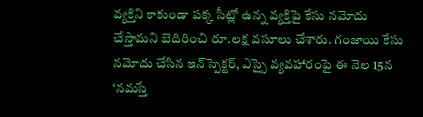వ్యక్తిని కాకుండా పక్క సీట్లో ఉన్న వ్యక్తిపై కేసు నమోదు చేస్తామని బెదిరించి రూ.లక్ష వసూలు చేశారు. గంజాయి కేసు నమోదు చేసిన ఇన్‌స్పెక్టర్‌, ఎస్సై వ్యవహారంపై ఈ నెల 15న ‘నమస్తే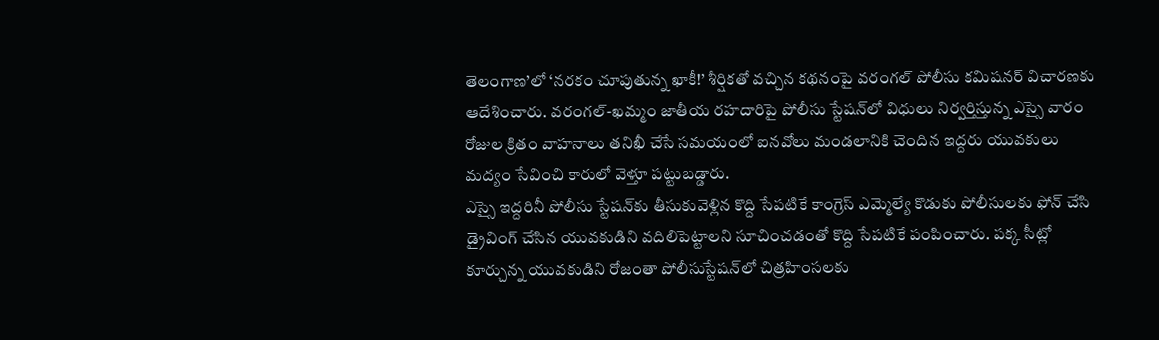తెలంగాణ’లో ‘నరకం చూపుతున్న ఖాకీ!’ శీర్షికతో వచ్చిన కథనంపై వరంగల్‌ పోలీసు కమిషనర్‌ విచారణకు ఆదేశించారు. వరంగల్‌-ఖమ్మం జాతీయ రహదారిపై పోలీసు స్టేషన్‌లో విధులు నిర్వర్తిస్తున్న ఎస్సై వారం రోజుల క్రితం వాహనాలు తనిఖీ చేసే సమయంలో ఐనవోలు మండలానికి చెందిన ఇద్దరు యువకులు మద్యం సేవించి కారులో వెళ్తూ పట్టుబడ్డారు.
ఎస్సై ఇద్దరినీ పోలీసు స్టేషన్‌కు తీసుకువెళ్లిన కొద్ది సేపటికే కాంగ్రెస్‌ ఎమ్మెల్యే కొడుకు పోలీసులకు ఫోన్‌ చేసి డ్రైవింగ్‌ చేసిన యువకుడిని వదిలిపెట్టాలని సూచించడంతో కొద్ది సేపటికే పంపించారు. పక్క సీట్లో కూర్చున్న యువకుడిని రోజంతా పోలీసుస్టేషన్‌లో చిత్రహింసలకు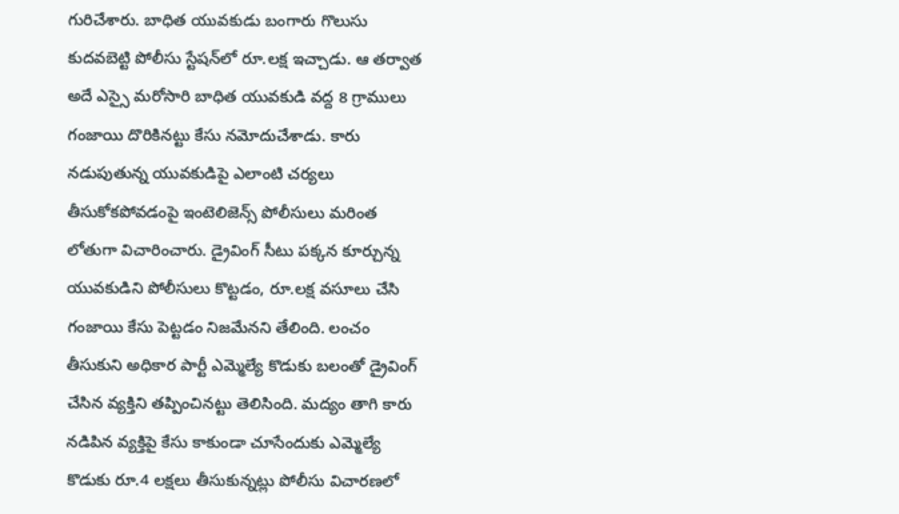గురిచేశారు. బాధిత యువకుడు బంగారు గొలుసు కుదవబెట్టి పోలీసు స్టేషన్‌లో రూ.లక్ష ఇచ్చాడు. ఆ తర్వాత అదే ఎస్సై మరోసారి బాధిత యువకుడి వద్ద 8 గ్రాములు గంజాయి దొరికినట్టు కేసు నమోదుచేశాడు. కారు నడుపుతున్న యువకుడిపై ఎలాంటి చర్యలు తీసుకోకపోవడంపై ఇంటెలిజెన్స్‌ పోలీసులు మరింత లోతుగా విచారించారు. డ్రైవింగ్‌ సీటు పక్కన కూర్చున్న యువకుడిని పోలీసులు కొట్టడం, రూ.లక్ష వసూలు చేసి గంజాయి కేసు పెట్టడం నిజమేనని తేలింది. లంచం తీసుకుని అధికార పార్టీ ఎమ్మెల్యే కొడుకు బలంతో డ్రైవింగ్‌ చేసిన వ్యక్తిని తప్పించినట్టు తెలిసింది. మద్యం తాగి కారు నడిపిన వ్యక్తిపై కేసు కాకుండా చూసేందుకు ఎమ్మెల్యే కొడుకు రూ.4 లక్షలు తీసుకున్నట్లు పోలీసు విచారణలో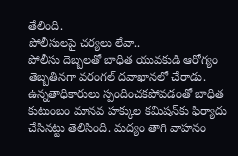తేలింది.
పోలీసులపై చర్యలు లేవా..
పోలీసు దెబ్బలతో బాధిత యువకుడి ఆరోగ్యం తెబ్బతినగా వరంగల్‌ దవాఖానలో చేరాడు. ఉన్నతాధికారులు స్పందించకపోవడంతో బాధిత కుటుంబం మానవ హక్కుల కమిషన్‌కు ఫిర్యాదు చేసినట్టు తెలిసింది. మద్యం తాగి వాహనం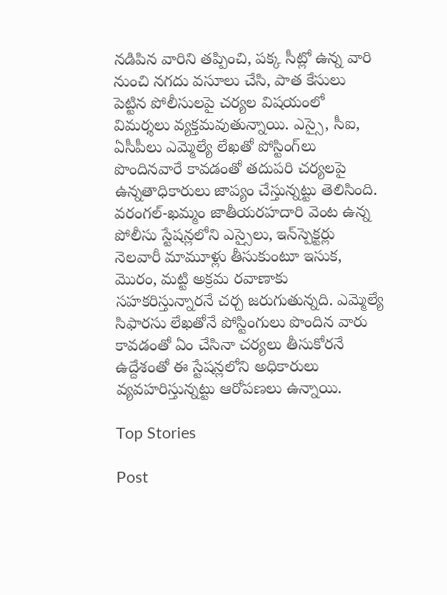నడిపిన వారిని తప్పించి, పక్క సీట్లో ఉన్న వారి నుంచి నగదు వసూలు చేసి, పాత కేసులు పెట్టిన పోలీసులపై చర్యల విషయంలో విమర్శలు వ్యక్తమవుతున్నాయి. ఎస్సై, సీఐ, ఏసీపీలు ఎమ్మెల్యే లేఖతో పోస్టింగ్‌లు పొందినవారే కావడంతో తదుపరి చర్యలపై ఉన్నతాధికారులు జాప్యం చేస్తున్నట్టు తెలిసింది. వరంగల్‌-ఖమ్మం జాతీయరహదారి వెంట ఉన్న పోలీసు స్టేషన్లలోని ఎస్సైలు, ఇన్‌స్పెక్టర్లు నెలవారీ మామూళ్లు తీసుకుంటూ ఇసుక, మొరం, మట్టి అక్రమ రవాణాకు సహకరిస్తున్నారనే చర్చ జరుగుతున్నది. ఎమ్మెల్యే సిఫారసు లేఖతోనే పోస్టింగులు పొందిన వారు కావడంతో ఏం చేసినా చర్యలు తీసుకోరనే ఉద్దేశంతో ఈ స్టేషన్లలోని అధికారులు వ్యవహరిస్తున్నట్టు ఆరోపణలు ఉన్నాయి.

Top Stories

Post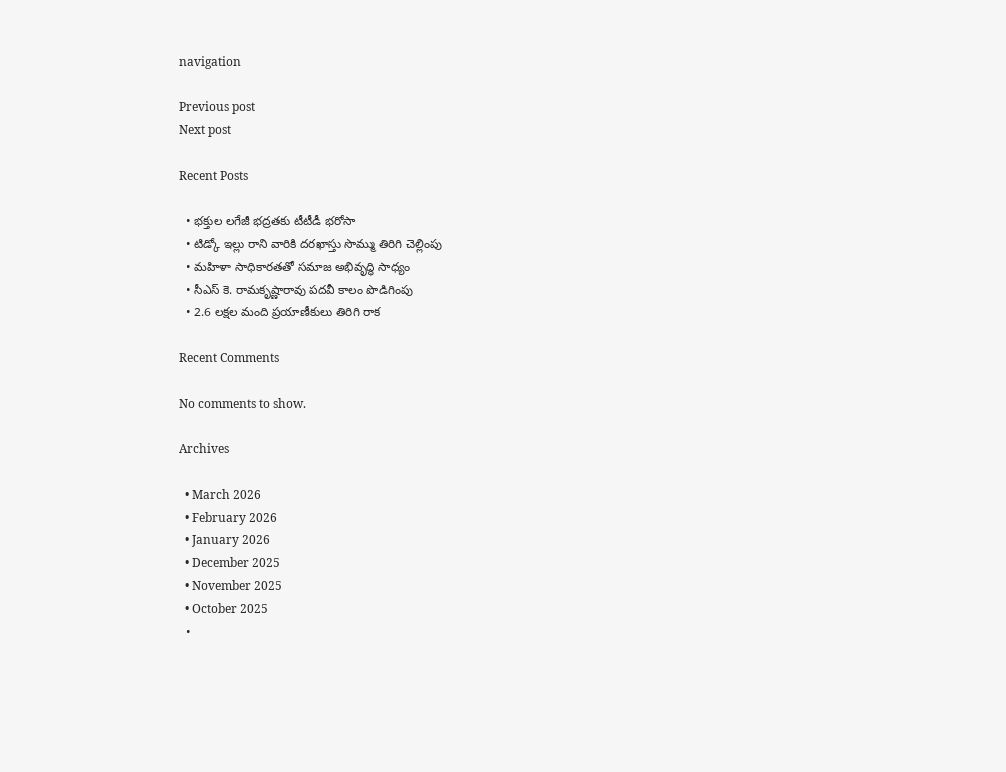navigation

Previous post
Next post

Recent Posts

  • భక్తుల లగేజీ భద్రతకు టీటీడీ భరోసా
  • టిడ్కో ఇల్లు రాని వారికి దరఖాస్తు సొమ్ము తిరిగి చెల్లింపు
  • మహిళా సాధికారతతో సమాజ అభివృద్ధి సాధ్యం
  • సీఎస్ కె. రామ‌కృష్ణారావు ప‌ద‌వీ కాలం పొడిగింపు
  • 2.6 ల‌క్ష‌ల మంది ప్ర‌యాణీకులు తిరిగి రాక‌

Recent Comments

No comments to show.

Archives

  • March 2026
  • February 2026
  • January 2026
  • December 2025
  • November 2025
  • October 2025
  •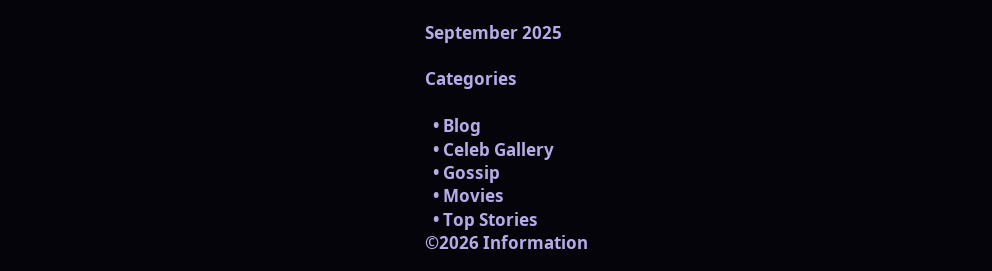September 2025

Categories

  • Blog
  • Celeb Gallery
  • Gossip
  • Movies
  • Top Stories
©2026 Information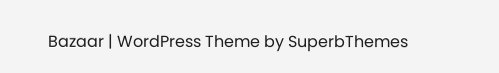Bazaar | WordPress Theme by SuperbThemes